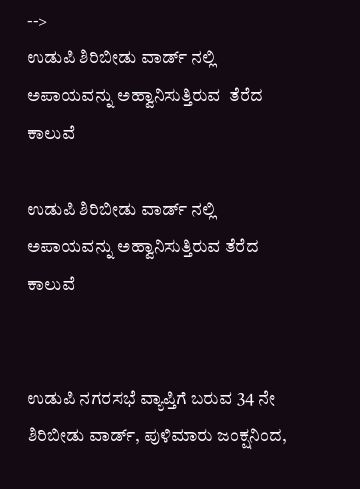-->
ಉಡುಪಿ ಶಿರಿಬೀಡು ವಾರ್ಡ್ ನಲ್ಲಿ ಅಪಾಯವನ್ನು ಅಹ್ವಾನಿಸುತ್ತಿರುವ  ತೆರೆದ ಕಾಲುವೆ

ಉಡುಪಿ ಶಿರಿಬೀಡು ವಾರ್ಡ್ ನಲ್ಲಿ ಅಪಾಯವನ್ನು ಅಹ್ವಾನಿಸುತ್ತಿರುವ ತೆರೆದ ಕಾಲುವೆ


ಉಡುಪಿ ನಗರಸಭೆ ವ್ಯಾಪ್ತಿಗೆ ಬರುವ 34 ನೇ ಶಿರಿಬೀಡು ವಾರ್ಡ್, ಪುಳಿಮಾರು‌ ಜಂಕ್ಷನಿಂದ,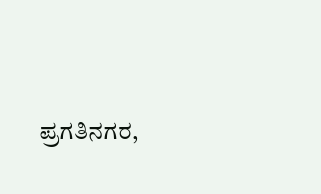ಪ್ರಗತಿನಗರ,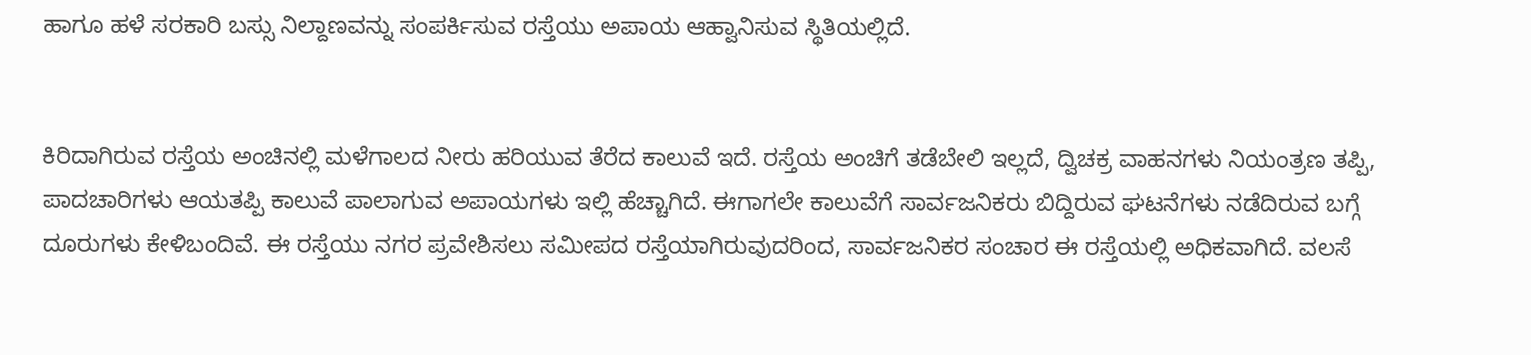ಹಾಗೂ ಹಳೆ ಸರಕಾರಿ ಬಸ್ಸು ನಿಲ್ದಾಣವನ್ನು ಸಂಪರ್ಕಿಸುವ ರಸ್ತೆಯು ಅಪಾಯ ಆಹ್ವಾನಿಸುವ ಸ್ಥಿತಿಯಲ್ಲಿದೆ.


ಕಿರಿದಾಗಿರುವ ರಸ್ತೆಯ ಅಂಚಿನಲ್ಲಿ ಮಳೆಗಾಲದ ನೀರು ಹರಿಯುವ ತೆರೆದ ಕಾಲುವೆ ಇದೆ. ರಸ್ತೆಯ ಅಂಚಿಗೆ ತಡೆಬೇಲಿ ಇಲ್ಲದೆ, ದ್ವಿಚಕ್ರ ವಾಹನಗಳು ನಿಯಂತ್ರಣ ತಪ್ಪಿ, ಪಾದಚಾರಿಗಳು ಆಯತಪ್ಪಿ ಕಾಲುವೆ‌ ಪಾಲಾಗುವ‌ ಅಪಾಯಗಳು ಇಲ್ಲಿ ಹೆಚ್ಚಾಗಿದೆ. ಈಗಾಗಲೇ ಕಾಲುವೆಗೆ ಸಾರ್ವಜನಿಕರು ಬಿದ್ದಿರುವ ಘಟನೆಗಳು ನಡೆದಿರುವ ಬಗ್ಗೆ ದೂರುಗಳು ಕೇಳಿಬಂದಿವೆ. ಈ ರಸ್ತೆಯು ನಗರ ಪ್ರವೇಶಿಸಲು ಸಮೀಪದ ರಸ್ತೆಯಾಗಿರುವುದರಿಂದ, ಸಾರ್ವಜನಿಕರ ಸಂಚಾರ ಈ ರಸ್ತೆಯಲ್ಲಿ ಅಧಿಕವಾಗಿದೆ. ವಲಸೆ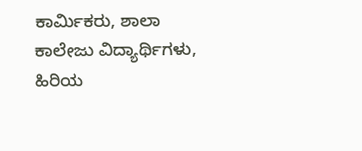ಕಾರ್ಮಿಕರು, ಶಾಲಾ ಕಾಲೇಜು ವಿದ್ಯಾರ್ಥಿಗಳು,   ಹಿರಿಯ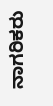ನಾಗರಿಕರು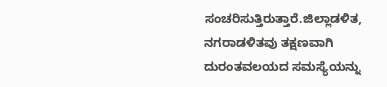ಸಂಚರಿಸುತ್ತಿರುತ್ತಾರೆ.ಜಿಲ್ಲಾಡಳಿತ, ನಗರಾಡಳಿತವು ತಕ್ಷಣವಾಗಿ ದುರಂತ‌ವಲಯದ ಸಮಸ್ಯೆಯನ್ನು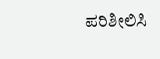ಪರಿಶೀಲಿಸಿ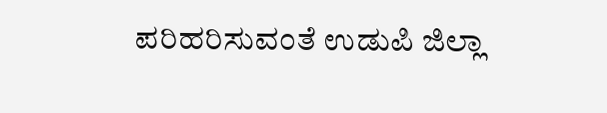ಪರಿಹರಿಸುವಂತೆ ಉಡುಪಿ ಜಿಲ್ಲಾ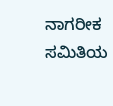ನಾಗರೀಕ ಸಮಿತಿಯ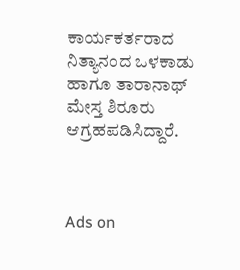ಕಾರ್ಯಕರ್ತರಾದ ನಿತ್ಯಾನಂದ‌ ಒಳಕಾಡು ಹಾಗೂ ತಾರಾನಾಥ್ ಮೇಸ್ತ ಶಿರೂರು ಆಗ್ರಹಪಡಿಸಿದ್ದಾರೆ.



Ads on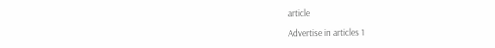article

Advertise in articles 1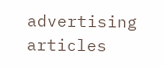advertising articles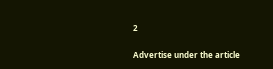2

Advertise under the article